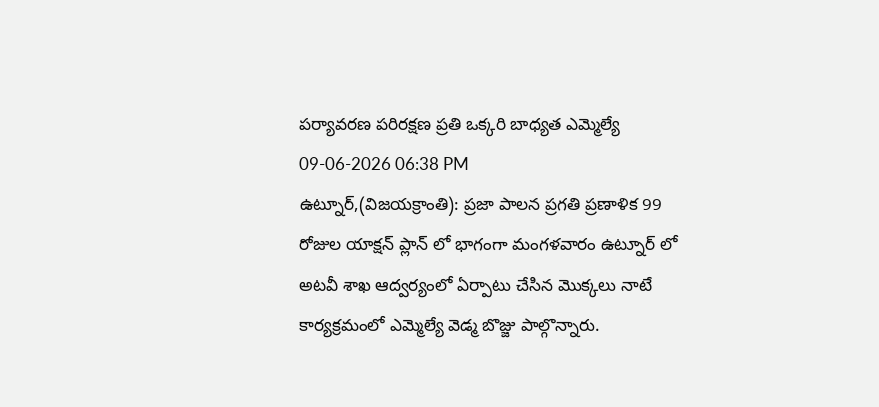పర్యావరణ పరిరక్షణ ప్రతి ఒక్కరి బాధ్యత ఎమ్మెల్యే
09-06-2026 06:38 PM
ఉట్నూర్,(విజయక్రాంతి): ప్రజా పాలన ప్రగతి ప్రణాళిక 99 రోజుల యాక్షన్ ప్లాన్ లో భాగంగా మంగళవారం ఉట్నూర్ లో అటవీ శాఖ ఆద్వర్యంలో ఏర్పాటు చేసిన మొక్కలు నాటే కార్యక్రమంలో ఎమ్మెల్యే వెడ్మ బొజ్జు పాల్గొన్నారు.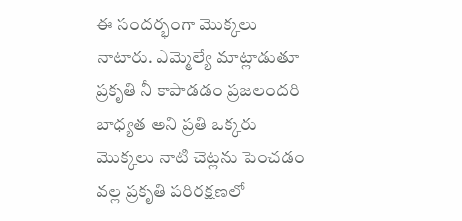ఈ సందర్భంగా మొక్కలు నాటారు. ఎమ్మెల్యే మాట్లాడుతూ ప్రకృతి నీ కాపాడడం ప్రజలందరి బాధ్యత అని ప్రతి ఒక్కరు మొక్కలు నాటి చెట్లను పెంచడం వల్ల ప్రకృతి పరిరక్షణలో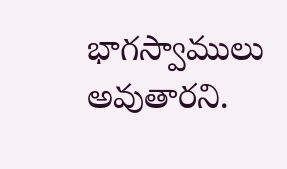భాగస్వాములు అవుతారని.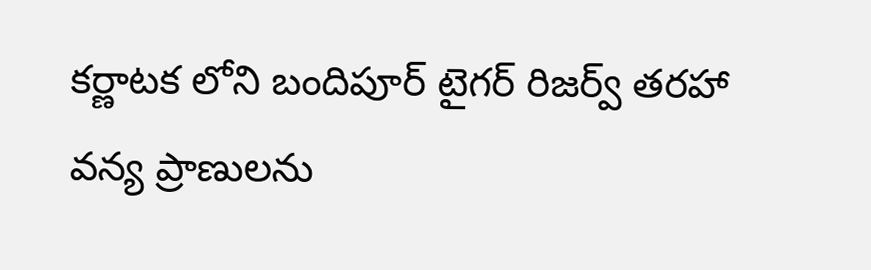కర్ణాటక లోని బందిపూర్ టైగర్ రిజర్వ్ తరహా వన్య ప్రాణులను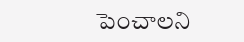పెంచాలని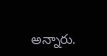అన్నారు.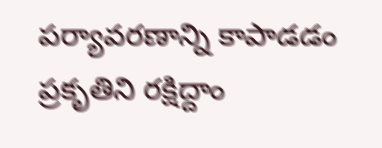పర్యావరణాన్ని కాపాడడం ప్రకృతిని రక్షిద్దాం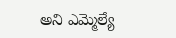అని ఎమ్మెల్యే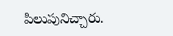పిలుపునిచ్చారు.